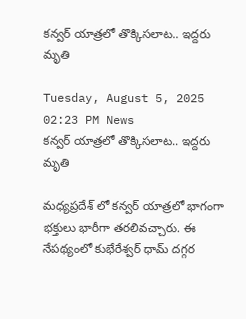కన్వర్ యాత్రలో తొక్కిసలాట.. ఇద్దరు మృతి

Tuesday, August 5, 2025 02:23 PM News
కన్వర్ యాత్రలో తొక్కిసలాట.. ఇద్దరు మృతి

మధ్యప్రదేశ్ లో కన్వర్ యాత్రలో భాగంగా భక్తులు భారీగా తరలివచ్చారు. ఈ నేపథ్యంలో కుభేరేశ్వర్ ధామ్ దగ్గర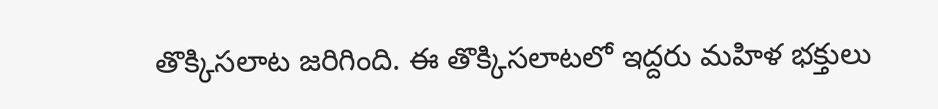తొక్కిసలాట జరిగింది. ఈ తొక్కిసలాటలో ఇద్దరు మహిళ భక్తులు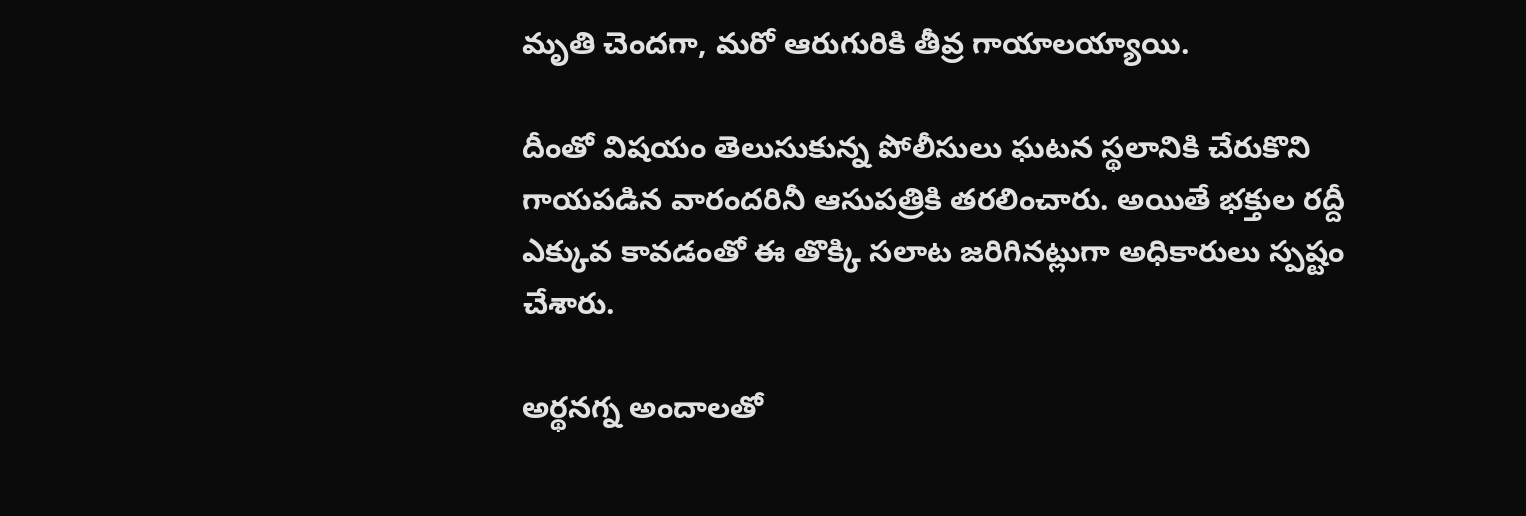మృతి చెందగా, మరో ఆరుగురికి తీవ్ర గాయాలయ్యాయి.

దీంతో విషయం తెలుసుకున్న పోలీసులు ఘటన స్థలానికి చేరుకొని గాయపడిన వారందరినీ ఆసుపత్రికి తరలించారు. అయితే భక్తుల రద్దీ ఎక్కువ కావడంతో ఈ తొక్కి సలాట జరిగినట్లుగా అధికారులు స్పష్టం చేశారు.

అర్థనగ్న అందాలతో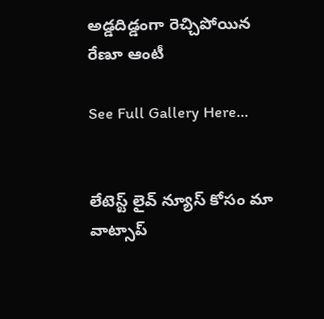అడ్డదిడ్డంగా రెచ్చిపోయిన రేణూ ఆంటీ

See Full Gallery Here...


లేటెస్ట్ లైవ్ న్యూస్ కోసం మా వాట్సాప్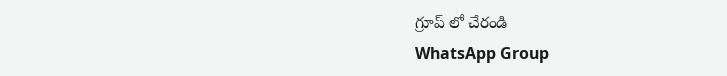గ్రూప్ లో చేరండి
WhatsApp Group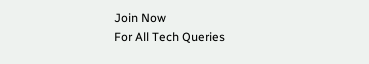Join Now
For All Tech Queries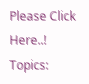Please Click Here..!
Topics: